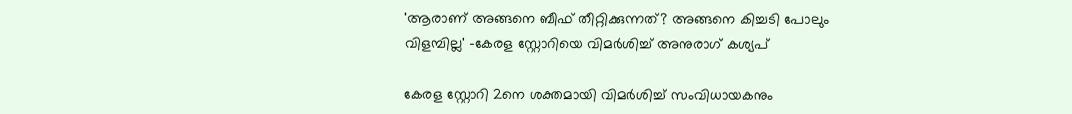'ആരാണ് അങ്ങനെ ബീഫ് തീറ്റിക്കുന്നത്? അങ്ങനെ കിച്ചടി പോലും വിളമ്പില്ല' -കേരള സ്റ്റോറിയെ വിമർശിച്ച് അനുരാഗ് കശ്യപ്

കേരള സ്റ്റോറി 2നെ ശക്തമായി വിമർശിച്ച് സംവിധായകനും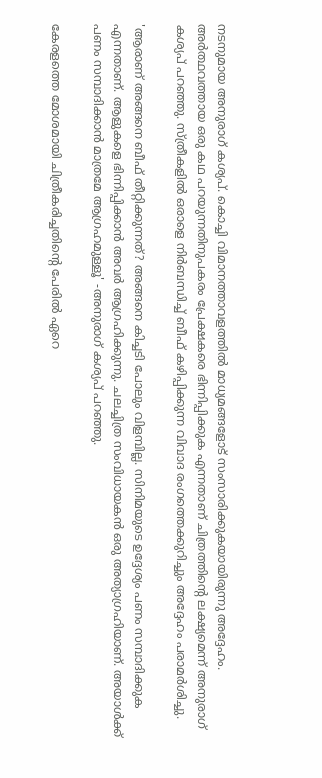നടനുമായ അനുരാഗ് കശ്യപ്. കൊച്ചി വിമാനത്താവളത്തിൽ മാധ്യമങ്ങളോട് സംസാരിക്കുകയായിരുന്നു അദ്ദേഹം. അർത്ഥവത്തായ ഒരു കഥ പറയുന്നതിനുപകരം പ്രേക്ഷകരെ ഭിന്നിപ്പിക്കുക എന്നതാണ് ചിത്രത്തിന്റെ ലക്ഷ്യമെന്ന് അനുരാഗ് കശ്യപ് പറഞ്ഞു. സ്ത്രീകളിൽ ഒരാളെ നിർബന്ധിച്ച് ബീഫ് കഴിപ്പിക്കുന്ന വിവാദ രംഗത്തെക്കുറിച്ചും അദ്ദേഹം പരാമർശിച്ചു.

'ആരാണ് അങ്ങനെ ബീഫ് തീറ്റിക്കുന്നത്? അങ്ങനെ കിച്ചടി പോലും വിളമ്പില്ല. സിനിമയുടെ ഉദ്ദേശ്യം പണം സമ്പാദിക്കുക എന്നതാണ്. ആളുകളെ ഭിന്നിപ്പിക്കാൻ അവർ ആഗ്രഹിക്കുന്നു. ചലച്ചിത്ര സംവിധായകൻ ഒരു അത്യാഗ്രഹിയാണ്. അയാൾക്ക് പണം സമ്പാദിക്കാൻ മാത്രമേ ആഗ്രഹമുള്ളൂ' -അനുരാഗ് കശ്യപ് പറഞ്ഞു.

കേരളത്തെ മോശമായി ചിത്രീകരിച്ചതിന്‍റെ പേരിൽ ഏറെ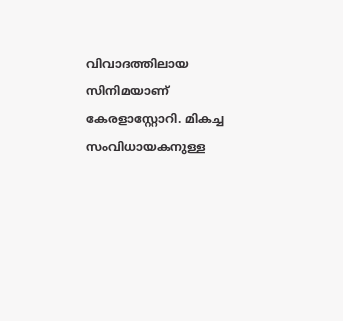വിവാദത്തിലായ സിനിമയാണ് കേരളാസ്റ്റോറി. മികച്ച സംവിധായകനുള്ള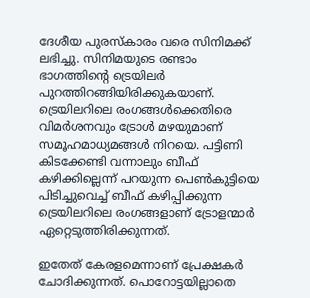ദേശീയ പുരസ്കാരം വരെ സിനിമക്ക് ലഭിച്ചു. സിനിമയുടെ രണ്ടാം ഭാഗത്തിന്‍റെ ട്രെയിലർ പുറത്തിറങ്ങിയിരിക്കുകയാണ്. ട്രെയിലറിലെ രംഗങ്ങൾക്കെതിരെ വിമർശനവും ട്രോൾ മഴയുമാണ് സമൂഹമാധ്യമങ്ങൾ നിറയെ. പട്ടിണി കിടക്കേണ്ടി വന്നാലും ബീഫ് കഴിക്കില്ലെന്ന് പറയുന്ന പെൺകുട്ടിയെ പിടിച്ചുവെച്ച് ബീഫ് കഴിപ്പിക്കുന്ന ട്രെയിലറിലെ രംഗങ്ങളാണ് ട്രോളന്മാർ ഏറ്റെടുത്തിരിക്കുന്നത്.

ഇതേത് കേരളമെന്നാണ് പ്രേക്ഷകർ ചോദിക്കുന്നത്. പൊറോട്ടയില്ലാതെ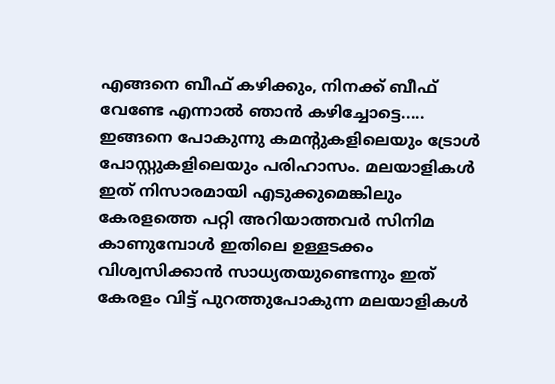എങ്ങനെ ബീഫ് കഴിക്കും, നിനക്ക് ബീഫ് വേണ്ടേ എന്നാൽ ഞാൻ കഴിച്ചോട്ടെ..... ഇങ്ങനെ പോകുന്നു കമന്‍റുകളിലെയും ട്രോൾ പോസ്റ്റുകളിലെയും പരിഹാസം. മലയാളികൾ ഇത് നിസാരമായി എടുക്കുമെങ്കിലും കേരളത്തെ പറ്റി അറിയാത്തവർ സിനിമ കാണുമ്പോൾ ഇതിലെ ഉള്ളടക്കം വിശ്വസിക്കാൻ സാധ്യതയുണ്ടെന്നും ഇത് കേരളം വിട്ട് പുറത്തുപോകുന്ന മലയാളികൾ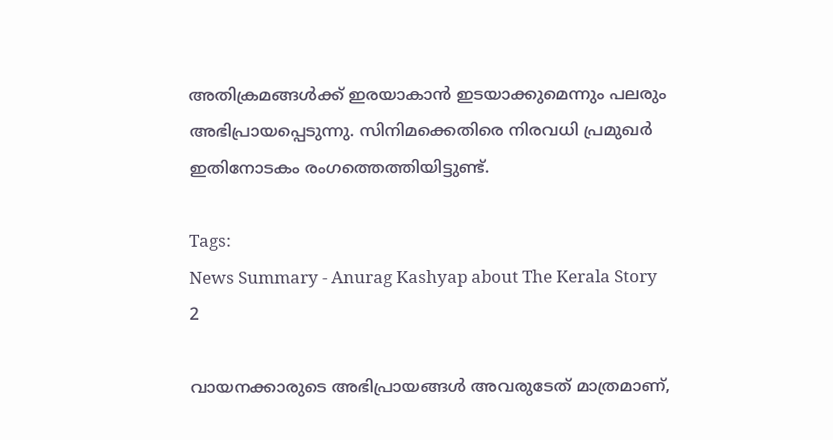അതിക്രമങ്ങൾക്ക് ഇരയാകാൻ ഇടയാക്കുമെന്നും പലരും അഭിപ്രായപ്പെടുന്നു. സിനിമക്കെതിരെ നിരവധി പ്രമുഖർ ഇതിനോടകം രംഗത്തെത്തിയിട്ടുണ്ട്.

Tags:
News Summary - Anurag Kashyap about The Kerala Story 2

വായനക്കാരുടെ അഭിപ്രായങ്ങള്‍ അവരുടേത് മാത്രമാണ്,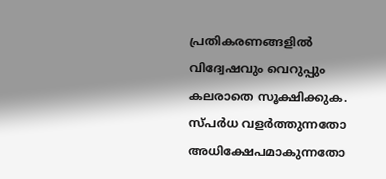പ്രതികരണങ്ങളിൽ വിദ്വേഷവും വെറുപ്പും കലരാതെ സൂക്ഷിക്കുക. സ്പർധ വളർത്തുന്നതോ അധിക്ഷേപമാകുന്നതോ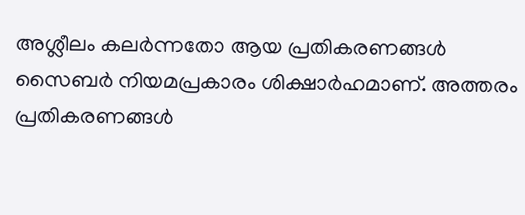അശ്ലീലം കലർന്നതോ ആയ പ്രതികരണങ്ങൾ സൈബർ നിയമപ്രകാരം ശിക്ഷാർഹമാണ്. അത്തരം പ്രതികരണങ്ങൾ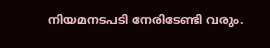നിയമനടപടി നേരിടേണ്ടി വരും.